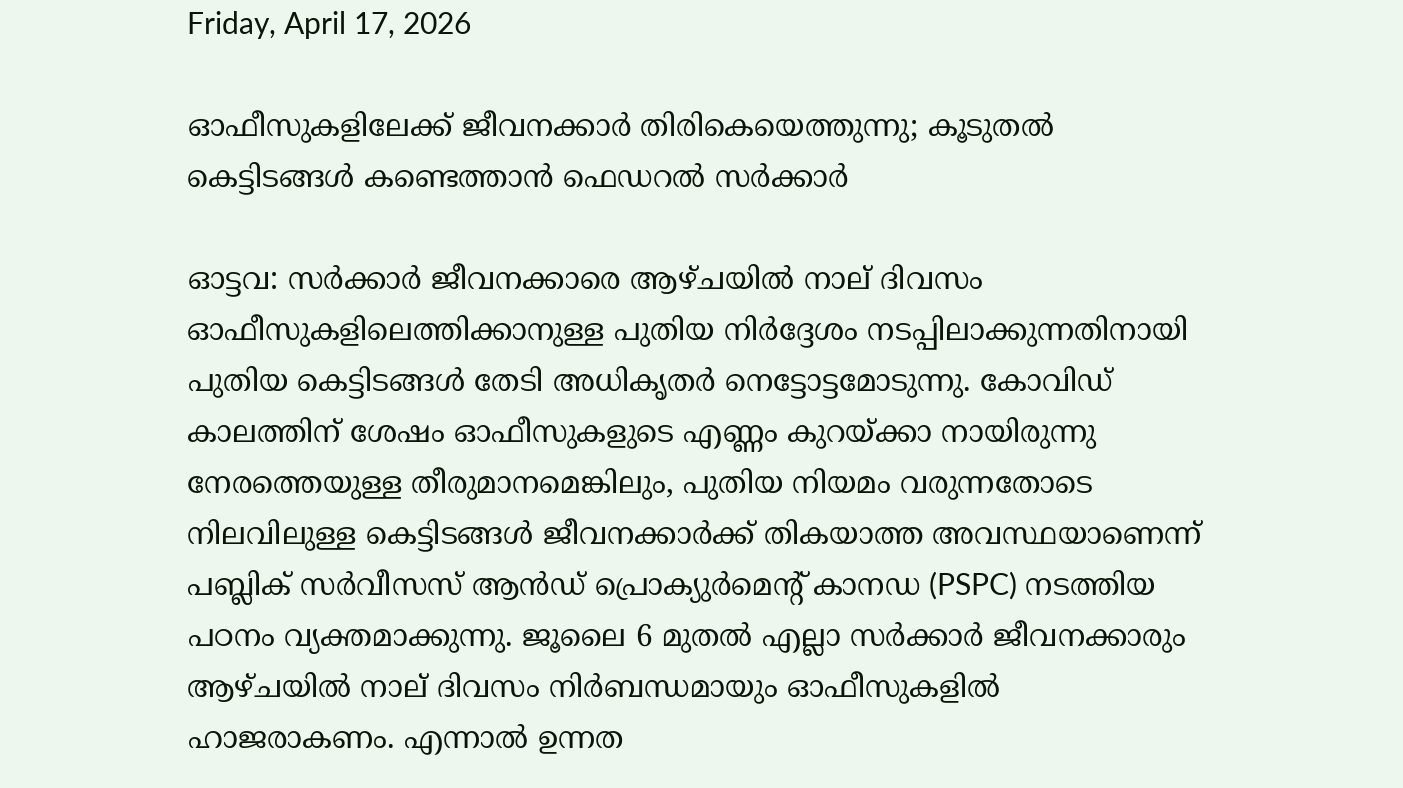Friday, April 17, 2026

ഓഫീസുകളിലേക്ക് ജീവനക്കാർ തിരികെയെത്തുന്നു; കൂടുതൽ കെട്ടിടങ്ങൾ കണ്ടെത്താൻ ഫെഡറൽ സർക്കാർ

ഓട്ടവ: സർക്കാർ ജീവനക്കാരെ ആഴ്ചയിൽ നാല് ദിവസം ഓഫീസുകളിലെത്തിക്കാനുള്ള പുതിയ നിർദ്ദേശം നടപ്പിലാക്കുന്നതിനായി പുതിയ കെട്ടി‌ടങ്ങൾ തേ‌ടി അധികൃതർ നെട്ടോട്ടമോടുന്നു. കോവിഡ് കാലത്തിന് ശേഷം ഓഫീസുകളുടെ എണ്ണം കുറയ്ക്കാ നായിരുന്നു നേരത്തെയുള്ള തീരുമാനമെങ്കിലും, പുതിയ നിയമം വരുന്നതോടെ നിലവിലുള്ള കെട്ടിടങ്ങൾ ജീവനക്കാർക്ക് തികയാത്ത അവസ്ഥയാണെന്ന് പബ്ലിക് സർവീസസ് ആൻഡ് പ്രൊക്യുർമെന്റ് കാനഡ (PSPC) നടത്തിയ പഠനം വ്യക്തമാക്കുന്നു. ജൂലൈ 6 മുതൽ എല്ലാ സർക്കാർ ജീവനക്കാരും ആഴ്ചയിൽ നാല് ദിവസം നിർബന്ധമായും ഓഫീസുകളിൽ ഹാജരാകണം. എന്നാൽ ഉന്നത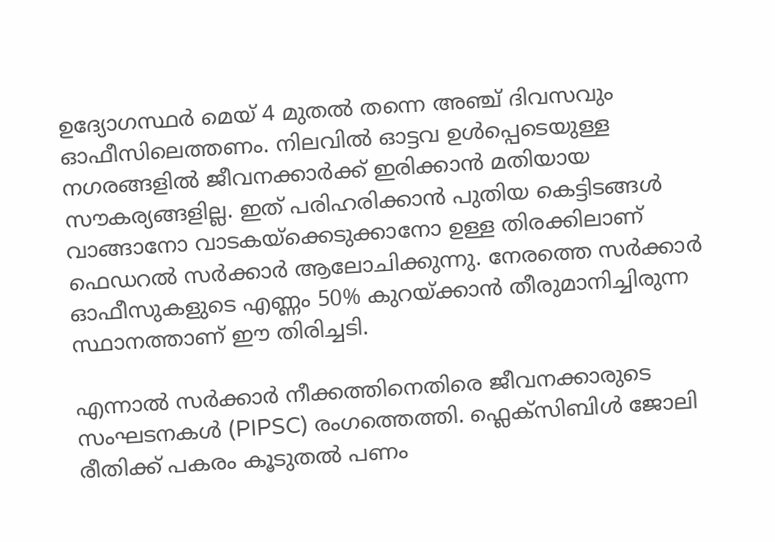ഉദ്യോഗസ്ഥർ മെയ് 4 മുതൽ തന്നെ അഞ്ച് ദിവസവും ഓഫീസിലെത്തണം. നിലവിൽ ഓട്ടവ ഉൾപ്പെടെയുള്ള നഗരങ്ങളിൽ ജീവനക്കാർക്ക് ഇരിക്കാൻ മതിയായ സൗകര്യങ്ങളില്ല. ഇത് പരിഹരിക്കാൻ പുതിയ കെട്ടിടങ്ങൾ വാങ്ങാനോ വാടകയ്‌ക്കെടുക്കാനോ ഉള്ള തിരക്കിലാണ്‌ ഫെഡറൽ സർക്കാർ ആലോചിക്കുന്നു. നേരത്തെ സർക്കാർ ഓഫീസുകളുടെ എണ്ണം 50% കുറയ്ക്കാൻ തീരുമാനിച്ചിരുന്ന സ്ഥാനത്താണ് ഈ തിരിച്ചടി.

എന്നാൽ സർക്കാർ നീക്കത്തിനെതിരെ ജീവനക്കാരുടെ സംഘടനകൾ (PIPSC) രംഗത്തെത്തി. ഫ്ലെക്സിബിൾ ജോലി രീതിക്ക് പകരം കൂടുതൽ പണം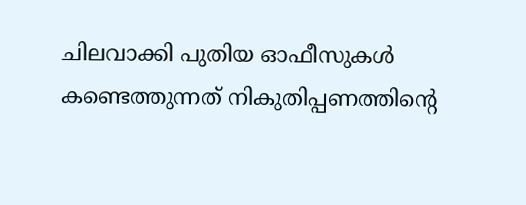ചിലവാക്കി പുതിയ ഓഫീസുകൾ കണ്ടെത്തുന്നത് നികുതിപ്പണത്തിന്റെ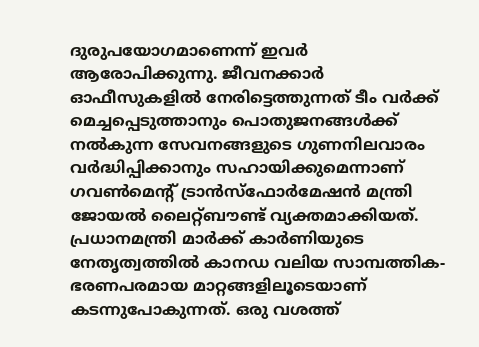ദുരുപയോഗമാണെന്ന് ഇവർ ആരോപിക്കുന്നു. ജീവനക്കാർ ഓഫീസുകളിൽ നേരിട്ടെത്തുന്നത് ടീം വർക്ക് മെച്ചപ്പെടുത്താനും പൊതുജനങ്ങൾക്ക് നൽകുന്ന സേവനങ്ങളുടെ ഗുണനിലവാരം വർദ്ധിപ്പിക്കാനും സഹായിക്കുമെന്നാണ് ഗവൺമെന്റ് ട്രാൻസ്ഫോർമേഷൻ മന്ത്രി ജോയൽ ലൈറ്റ്ബൗണ്ട് വ്യക്തമാക്കിയത്. പ്രധാനമന്ത്രി മാർക്ക് കാർണിയുടെ നേതൃത്വത്തിൽ കാനഡ വലിയ സാമ്പത്തിക-ഭരണപരമായ മാറ്റങ്ങളിലൂടെയാണ് കടന്നുപോകുന്നത്. ഒരു വശത്ത്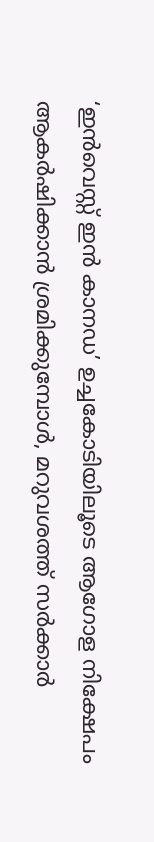‘ഇൻവെസ്റ്റ് ഇൻ കാനഡ’ ഉച്ചകോടിയിലൂടെ ആഗോള നിക്ഷേപം ആകർഷിക്കാൻ ശ്രമിക്കുമ്പോൾ, മറുവശത്ത് സർക്കാർ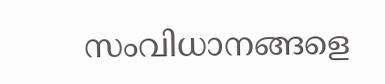സംവിധാനങ്ങളെ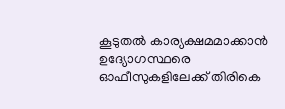കൂടുതൽ കാര്യക്ഷമമാക്കാൻ ഉദ്യോഗസ്ഥരെ ഓഫീസുകളിലേക്ക് തിരികെ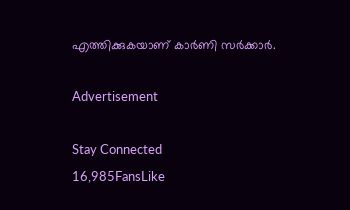എത്തിക്കുകയാണ് കാർണി സർക്കാർ.

Advertisement

Stay Connected
16,985FansLike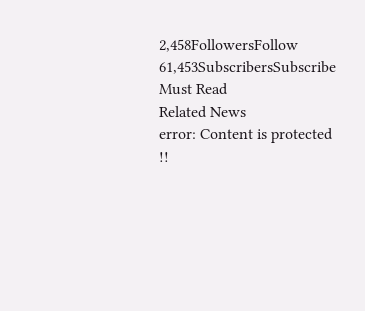2,458FollowersFollow
61,453SubscribersSubscribe
Must Read
Related News
error: Content is protected !!